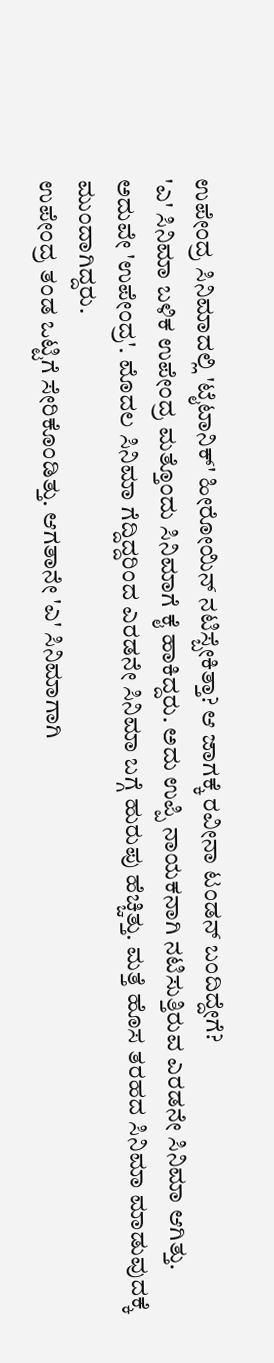ಉಪೇಂದ್ರ ಸಿನಿಮಾದಲ್ಲಿ 'ಟೈಟಾನಿಕ್' ಹೀರೋಯಿನ್ ನಟಿಸ್ಬೇಕಿತ್ತಾ? ಆ ಜಾಗಕ್ಕೆ ರವೀನಾ ಟಂಡನ್ ಬಂದಿದ್ದೇಗೆ?
'ಎ' ಸಿನಿಮಾ ಬಳಿಕ ಉಪೇಂದ್ರ ಮತ್ತೊಂದು ಸಿನಿಮಾಗೆ ಕೈ ಹಾಕಿದ್ದರು. ಅದು ಉಪ್ಪಿ ನಾಯಕನಾಗಿ ನಟಿಸುತ್ತಿರುವ ಎರಡನೇ ಸಿನಿಮಾ ಆಗಿತ್ತು. ಅದುವೇ 'ಉಪೇಂದ್ರ'. ಮೊದಲ ಸಿನಿಮಾ ಗೆದ್ದಿದ್ದರಿಂದ ಎರಡನೇ ಸಿನಿಮಾ ಬಗ್ಗೆ ಹುರುಪು ಹೆಚ್ಚಿತ್ತು. ಮತ್ತೆ ಹೊಸ ತರಹದ ಸಿನಿಮಾ ಮಾಡುವುದಕ್ಕೆ ಮುಂದಾಗಿದ್ದರು.
ಉಪೇಂದ್ರ ತಂಡ ಒಟ್ಟಿಗೆ ಸೇರಿಕೊಂಡಿತ್ತು. ಆಗತಾನೇ 'ಎ' ಸಿನಿಮಾಗಾಗಿ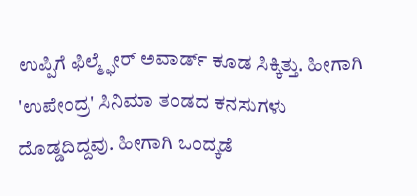ಉಪ್ಪಿಗೆ ಫಿಲ್ಮ್ಫೇರ್ ಅವಾರ್ಡ್ ಕೂಡ ಸಿಕ್ಕಿತ್ತು. ಹೀಗಾಗಿ 'ಉಪೇಂದ್ರ' ಸಿನಿಮಾ ತಂಡದ ಕನಸುಗಳು ದೊಡ್ಡದಿದ್ದವು. ಹೀಗಾಗಿ ಒಂದ್ಕಡೆ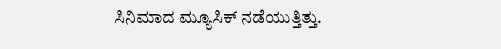ಸಿನಿಮಾದ ಮ್ಯೂಸಿಕ್ ನಡೆಯುತ್ತಿತ್ತು.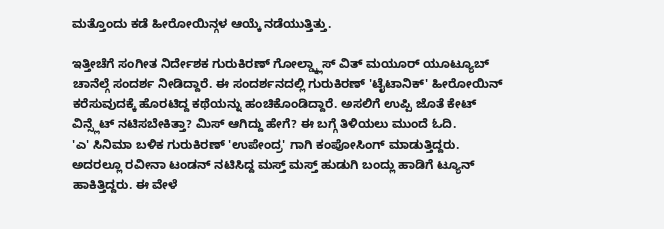ಮತ್ತೊಂದು ಕಡೆ ಹೀರೋಯಿನ್ಗಳ ಆಯ್ಕೆ ನಡೆಯುತ್ತಿತ್ತು.

ಇತ್ತೀಚೆಗೆ ಸಂಗೀತ ನಿರ್ದೇಶಕ ಗುರುಕಿರಣ್ ಗೋಲ್ಡ್ಕ್ಲಾಸ್ ವಿತ್ ಮಯೂರ್ ಯೂಟ್ಯೂಬ್ ಚಾನೆಲ್ಗೆ ಸಂದರ್ಶ ನೀಡಿದ್ದಾರೆ. ಈ ಸಂದರ್ಶನದಲ್ಲಿ ಗುರುಕಿರಣ್ 'ಟೈಟಾನಿಕ್' ಹೀರೋಯಿನ್ ಕರೆಸುವುದಕ್ಕೆ ಹೊರಟಿದ್ದ ಕಥೆಯನ್ನು ಹಂಚಿಕೊಂಡಿದ್ದಾರೆ. ಅಸಲಿಗೆ ಉಪ್ಪಿ ಜೊತೆ ಕೇಟ್ ವಿನ್ಸ್ಲೆಟ್ ನಟಿಸಬೇಕಿತ್ತಾ? ಮಿಸ್ ಆಗಿದ್ದು ಹೇಗೆ? ಈ ಬಗ್ಗೆ ತಿಳಿಯಲು ಮುಂದೆ ಓದಿ.
'ಎ' ಸಿನಿಮಾ ಬಳಿಕ ಗುರುಕಿರಣ್ 'ಉಪೇಂದ್ರ' ಗಾಗಿ ಕಂಪೋಸಿಂಗ್ ಮಾಡುತ್ತಿದ್ದರು. ಅದರಲ್ಲೂ ರವೀನಾ ಟಂಡನ್ ನಟಿಸಿದ್ದ ಮಸ್ತ್ ಮಸ್ತ್ ಹುಡುಗಿ ಬಂದ್ಲು ಹಾಡಿಗೆ ಟ್ಯೂನ್ ಹಾಕಿತ್ತಿದ್ದರು. ಈ ವೇಳೆ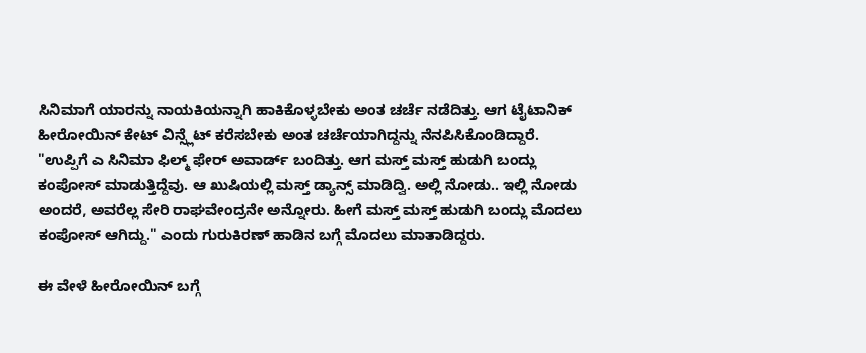ಸಿನಿಮಾಗೆ ಯಾರನ್ನು ನಾಯಕಿಯನ್ನಾಗಿ ಹಾಕಿಕೊಳ್ಳಬೇಕು ಅಂತ ಚರ್ಚೆ ನಡೆದಿತ್ತು. ಆಗ ಟೈಟಾನಿಕ್ ಹೀರೋಯಿನ್ ಕೇಟ್ ವಿನ್ಸ್ಲೆಟ್ ಕರೆಸಬೇಕು ಅಂತ ಚರ್ಚೆಯಾಗಿದ್ದನ್ನು ನೆನಪಿಸಿಕೊಂಡಿದ್ದಾರೆ.
"ಉಪ್ಪಿಗೆ ಎ ಸಿನಿಮಾ ಫಿಲ್ಮ್ ಫೇರ್ ಅವಾರ್ಡ್ ಬಂದಿತ್ತು. ಆಗ ಮಸ್ತ್ ಮಸ್ತ್ ಹುಡುಗಿ ಬಂದ್ಲು ಕಂಪೋಸ್ ಮಾಡುತ್ತಿದ್ದೆವು. ಆ ಖುಷಿಯಲ್ಲಿ ಮಸ್ತ್ ಡ್ಯಾನ್ಸ್ ಮಾಡಿದ್ವಿ. ಅಲ್ಲಿ ನೋಡು.. ಇಲ್ಲಿ ನೋಡು ಅಂದರೆ, ಅವರೆಲ್ಲ ಸೇರಿ ರಾಘವೇಂದ್ರನೇ ಅನ್ನೋರು. ಹೀಗೆ ಮಸ್ತ್ ಮಸ್ತ್ ಹುಡುಗಿ ಬಂದ್ಲು ಮೊದಲು ಕಂಪೋಸ್ ಆಗಿದ್ದು." ಎಂದು ಗುರುಕಿರಣ್ ಹಾಡಿನ ಬಗ್ಗೆ ಮೊದಲು ಮಾತಾಡಿದ್ದರು.

ಈ ವೇಳೆ ಹೀರೋಯಿನ್ ಬಗ್ಗೆ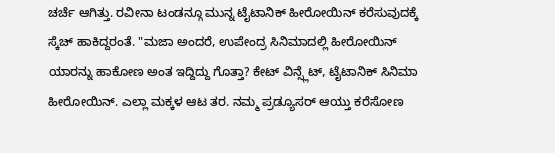ಚರ್ಚೆ ಆಗಿತ್ತು. ರವೀನಾ ಟಂಡನ್ಗೂ ಮುನ್ನ ಟೈಟಾನಿಕ್ ಹೀರೋಯಿನ್ ಕರೆಸುವುದಕ್ಕೆ ಸ್ಕೆಚ್ ಹಾಕಿದ್ದರಂತೆ. "ಮಜಾ ಅಂದರೆ, ಉಪೇಂದ್ರ ಸಿನಿಮಾದಲ್ಲಿ ಹೀರೋಯಿನ್ ಯಾರನ್ನು ಹಾಕೋಣ ಅಂತ ಇದ್ದಿದ್ದು ಗೊತ್ತಾ? ಕೇಟ್ ವಿನ್ಸ್ಲೆಟ್, ಟೈಟಾನಿಕ್ ಸಿನಿಮಾ ಹೀರೋಯಿನ್. ಎಲ್ಲಾ ಮಕ್ಕಳ ಆಟ ತರ. ನಮ್ಮ ಪ್ರಡ್ಯೂಸರ್ ಆಯ್ತು ಕರೆಸೋಣ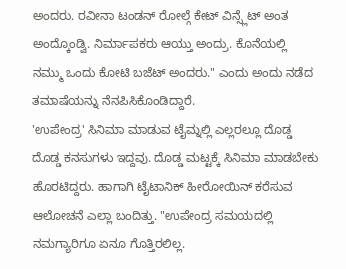ಅಂದರು. ರವೀನಾ ಟಂಡನ್ ರೋಲ್ಗೆ ಕೇಟ್ ವಿನ್ಸ್ಲೆಟ್ ಅಂತ ಅಂದ್ಕೊಂಡ್ವಿ. ನಿರ್ಮಾಪಕರು ಆಯ್ತು ಅಂದ್ರು. ಕೊನೆಯಲ್ಲಿ ನಮ್ಮು ಒಂದು ಕೋಟಿ ಬಜೆಟ್ ಅಂದರು." ಎಂದು ಅಂದು ನಡೆದ ತಮಾಷೆಯನ್ನು ನೆನಪಿಸಿಕೊಂಡಿದ್ದಾರೆ.
'ಉಪೇಂದ್ರ' ಸಿನಿಮಾ ಮಾಡುವ ಟೈಮ್ನಲ್ಲಿ ಎಲ್ಲರಲ್ಲೂ ದೊಡ್ಡ ದೊಡ್ಡ ಕನಸುಗಳು ಇದ್ದವು. ದೊಡ್ಡ ಮಟ್ಟಕ್ಕೆ ಸಿನಿಮಾ ಮಾಡಬೇಕು ಹೊರಟಿದ್ದರು. ಹಾಗಾಗಿ ಟೈಟಾನಿಕ್ ಹೀರೋಯಿನ್ ಕರೆಸುವ ಆಲೋಚನೆ ಎಲ್ಲಾ ಬಂದಿತ್ತು. "ಉಪೇಂದ್ರ ಸಮಯದಲ್ಲಿ ನಮಗ್ಯಾರಿಗೂ ಏನೂ ಗೊತ್ತಿರಲಿಲ್ಲ.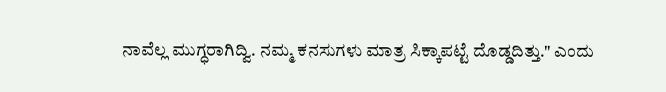ನಾವೆಲ್ಲ ಮುಗ್ಧರಾಗಿದ್ವಿ. ನಮ್ಮ ಕನಸುಗಳು ಮಾತ್ರ ಸಿಕ್ಕಾಪಟ್ಟೆ ದೊಡ್ಡದಿತ್ತು." ಎಂದು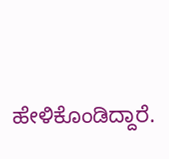ಹೇಳಿಕೊಂಡಿದ್ದಾರೆ.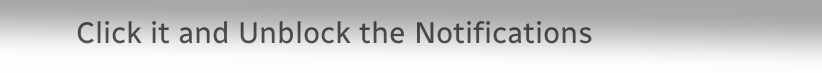Click it and Unblock the Notifications